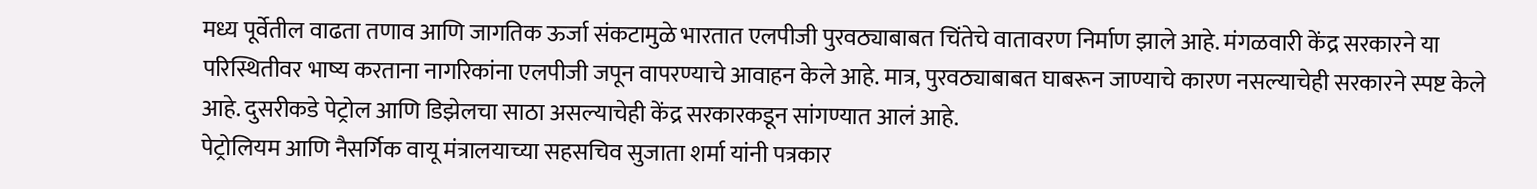मध्य पूर्वेतील वाढता तणाव आणि जागतिक ऊर्जा संकटामुळे भारतात एलपीजी पुरवठ्याबाबत चिंतेचे वातावरण निर्माण झाले आहे. मंगळवारी केंद्र सरकारने या परिस्थितीवर भाष्य करताना नागरिकांना एलपीजी जपून वापरण्याचे आवाहन केले आहे. मात्र, पुरवठ्याबाबत घाबरून जाण्याचे कारण नसल्याचेही सरकारने स्पष्ट केले आहे. दुसरीकडे पेट्रोल आणि डिझेलचा साठा असल्याचेही केंद्र सरकारकडून सांगण्यात आलं आहे.
पेट्रोलियम आणि नैसर्गिक वायू मंत्रालयाच्या सहसचिव सुजाता शर्मा यांनी पत्रकार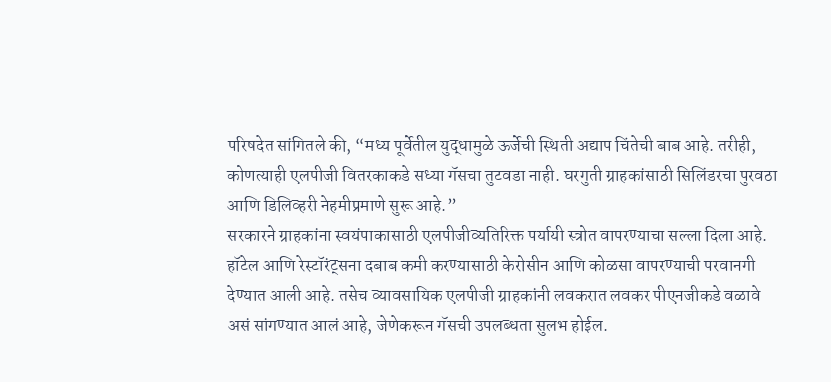परिषदेत सांगितले की, “मध्य पूर्वेतील युद्धामुळे ऊर्जेची स्थिती अद्याप चिंतेची बाब आहे. तरीही, कोणत्याही एलपीजी वितरकाकडे सध्या गॅसचा तुटवडा नाही. घरगुती ग्राहकांसाठी सिलिंडरचा पुरवठा आणि डिलिव्हरी नेहमीप्रमाणे सुरू आहे.”
सरकारने ग्राहकांना स्वयंपाकासाठी एलपीजीव्यतिरिक्त पर्यायी स्त्रोत वापरण्याचा सल्ला दिला आहे. हॉटेल आणि रेस्टॉरंट्सना दबाब कमी करण्यासाठी केरोसीन आणि कोळसा वापरण्याची परवानगी देण्यात आली आहे. तसेच व्यावसायिक एलपीजी ग्राहकांनी लवकरात लवकर पीएनजीकडे वळावे असं सांगण्यात आलं आहे, जेणेकरून गॅसची उपलब्धता सुलभ होईल.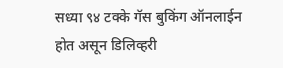सध्या ९४ टक्के गॅस बुकिंग ऑनलाईन होत असून डिलिव्हरी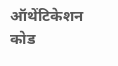ऑथेंटिकेशन कोड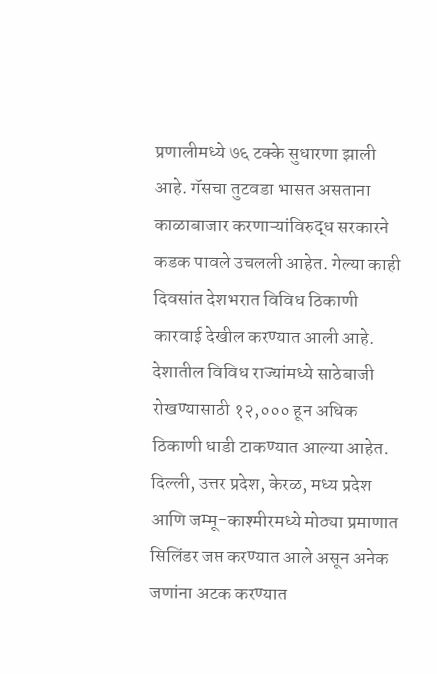प्रणालीमध्ये ७६ टक्के सुधारणा झाली आहे. गॅसचा तुटवडा भासत असताना काळाबाजार करणाऱ्यांविरुद्ध सरकारने कडक पावले उचलली आहेत. गेल्या काही दिवसांत देशभरात विविध ठिकाणी कारवाई देखील करण्यात आली आहे. देशातील विविध राज्यांमध्ये साठेबाजी रोखण्यासाठी १२,००० हून अधिक ठिकाणी धाडी टाकण्यात आल्या आहेत. दिल्ली, उत्तर प्रदेश, केरळ, मध्य प्रदेश आणि जम्मू-काश्मीरमध्ये मोठ्या प्रमाणात सिलिंडर जप्त करण्यात आले असून अनेक जणांना अटक करण्यात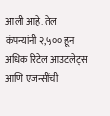आली आहे. तेल कंपन्यांनी २,५०० हून अधिक रिटेल आउटलेट्स आणि एजन्सींची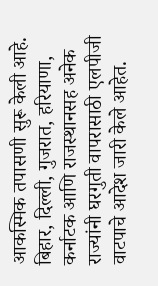आकस्मिक तपासणी सुरू केली आहे.
बिहार, दिल्ली, गुजरात, हरियाणा, कर्नाटक आणि राजस्थानसह अनेक राज्यांनी घरगुती वापरासाठी एलपीजी वाटपाचे आदेश जारी केले आहेत.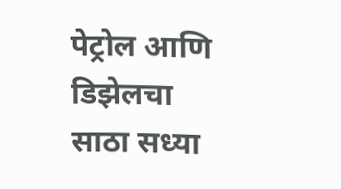पेट्रोल आणि डिझेलचा साठा सध्या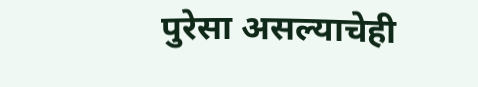पुरेसा असल्याचेही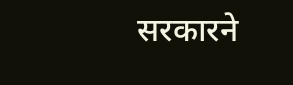सरकारने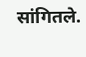सांगितले.